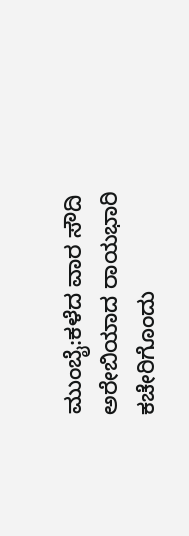ಮುಂಬೈ:ಕಳೆದ ವಾರ ಸೌದಿ ಅರೇಬಿಯಾದ ರಾಯಭಾರಿ ಕಚೇರಿಗೊಂದು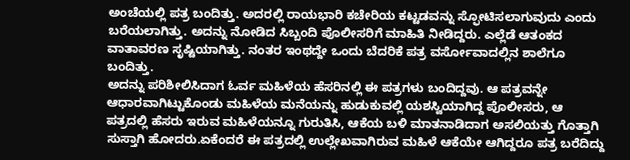ಅಂಚೆಯಲ್ಲಿ ಪತ್ರ ಬಂದಿತ್ತು. ಅದರಲ್ಲಿ ರಾಯಭಾರಿ ಕಚೇರಿಯ ಕಟ್ಟಡವನ್ನು ಸ್ಫೋಟಿಸಲಾಗುವುದು ಎಂದು ಬರೆಯಲಾಗಿತ್ತು. ಅದನ್ನು ನೋಡಿದ ಸಿಬ್ಬಂದಿ ಪೊಲೀಸರಿಗೆ ಮಾಹಿತಿ ನೀಡಿದ್ದರು. ಎಲ್ಲೆಡೆ ಆತಂಕದ ವಾತಾವರಣ ಸೃಷ್ಟಿಯಾಗಿತ್ತು. ನಂತರ ಇಂಥದ್ದೇ ಒಂದು ಬೆದರಿಕೆ ಪತ್ರ ವರ್ಸೋವಾದಲ್ಲಿನ ಶಾಲೆಗೂ ಬಂದಿತ್ತು.
ಅದನ್ನು ಪರಿಶೀಲಿಸಿದಾಗ ಓರ್ವ ಮಹಿಳೆಯ ಹೆಸರಿನಲ್ಲಿ ಈ ಪತ್ರಗಳು ಬಂದಿದ್ದವು. ಆ ಪತ್ರವನ್ನೇ ಆಧಾರವಾಗಿಟ್ಟುಕೊಂಡು ಮಹಿಳೆಯ ಮನೆಯನ್ನು ಹುಡುಕುವಲ್ಲಿ ಯಶಸ್ವಿಯಾಗಿದ್ದ ಪೊಲೀಸರು, ಆ ಪತ್ರದಲ್ಲಿ ಹೆಸರು ಇರುವ ಮಹಿಳೆಯನ್ನೂ ಗುರುತಿಸಿ, ಆಕೆಯ ಬಳಿ ಮಾತನಾಡಿದಾಗ ಅಸಲಿಯತ್ತು ಗೊತ್ತಾಗಿ ಸುಸ್ತಾಗಿ ಹೋದರು.ಏಕೆಂದರೆ ಈ ಪತ್ರದಲ್ಲಿ ಉಲ್ಲೇಖವಾಗಿರುವ ಮಹಿಳೆ ಆಕೆಯೇ ಆಗಿದ್ದರೂ ಪತ್ರ ಬರೆದಿದ್ದು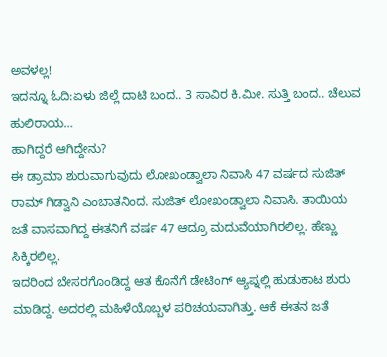ಅವಳಲ್ಲ!
ಇದನ್ನೂ ಓದಿ:ಏಳು ಜಿಲ್ಲೆ ದಾಟಿ ಬಂದ.. 3 ಸಾವಿರ ಕಿ.ಮೀ. ಸುತ್ತಿ ಬಂದ.. ಚೆಲುವ ಹುಲಿರಾಯ…
ಹಾಗಿದ್ದರೆ ಆಗಿದ್ದೇನು?
ಈ ಡ್ರಾಮಾ ಶುರುವಾಗುವುದು ಲೋಖಂಡ್ವಾಲಾ ನಿವಾಸಿ 47 ವರ್ಷದ ಸುಜಿತ್ ರಾಮ್ ಗಿಡ್ವಾನಿ ಎಂಬಾತನಿಂದ. ಸುಜಿತ್ ಲೋಖಂಡ್ವಾಲಾ ನಿವಾಸಿ. ತಾಯಿಯ ಜತೆ ವಾಸವಾಗಿದ್ದ ಈತನಿಗೆ ವರ್ಷ 47 ಆದ್ರೂ ಮದುವೆಯಾಗಿರಲಿಲ್ಲ. ಹೆಣ್ಣು ಸಿಕ್ಕಿರಲಿಲ್ಲ.
ಇದರಿಂದ ಬೇಸರಗೊಂಡಿದ್ದ ಆತ ಕೊನೆಗೆ ಡೇಟಿಂಗ್ ಆ್ಯಪ್ನಲ್ಲಿ ಹುಡುಕಾಟ ಶುರು ಮಾಡಿದ್ದ. ಅದರಲ್ಲಿ ಮಹಿಳೆಯೊಬ್ಬಳ ಪರಿಚಯವಾಗಿತ್ತು. ಆಕೆ ಈತನ ಜತೆ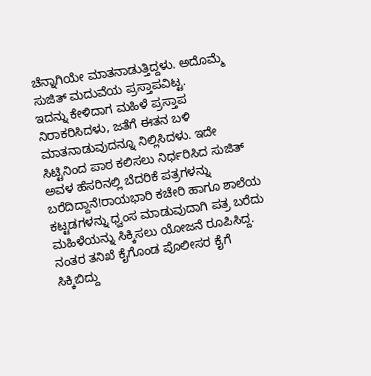ಚೆನ್ನಾಗಿಯೇ ಮಾತನಾಡುತ್ತಿದ್ದಳು. ಅದೊಮ್ಮೆ ಸುಜಿತ್ ಮದುವೆಯ ಪ್ರಸ್ತಾಪವಿಟ್ಟ.
ಇದನ್ನು ಕೇಳಿದಾಗ ಮಹಿಳೆ ಪ್ರಸ್ತಾಪ ನಿರಾಕರಿಸಿದಳು, ಜತೆಗೆ ಈತನ ಬಳಿ ಮಾತನಾಡುವುದನ್ನೂ ನಿಲ್ಲಿಸಿದಳು. ಇದೇ ಸಿಟ್ಟಿನಿಂದ ಪಾಠ ಕಲಿಸಲು ನಿರ್ಧರಿಸಿದ ಸುಜಿತ್ ಅವಳ ಹೆಸರಿನಲ್ಲಿ ಬೆದರಿಕೆ ಪತ್ರಗಳನ್ನು ಬರೆದಿದ್ದಾನೆ!ರಾಯಭಾರಿ ಕಚೇರಿ ಹಾಗೂ ಶಾಲೆಯ ಕಟ್ಟಡಗಳನ್ನು ಧ್ವಂಸ ಮಾಡುವುದಾಗಿ ಪತ್ರ ಬರೆದು ಮಹಿಳೆಯನ್ನು ಸಿಕ್ಕಿಸಲು ಯೋಜನೆ ರೂಪಿಸಿದ್ದ. ನಂತರ ತನಿಖೆ ಕೈಗೊಂಡ ಪೊಲೀಸರ ಕೈಗೆ ಸಿಕ್ಕಿಬಿದ್ದು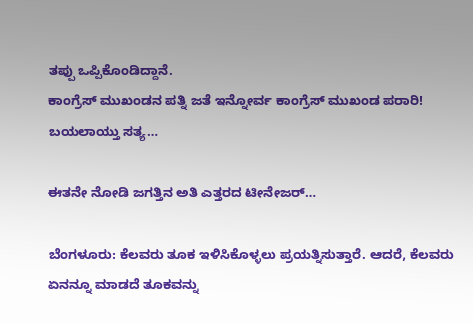ತಪ್ಪು ಒಪ್ಪಿಕೊಂಡಿದ್ದಾನೆ.
ಕಾಂಗ್ರೆಸ್‌ ಮುಖಂಡನ ಪತ್ನಿ ಜತೆ ಇನ್ನೋರ್ವ ಕಾಂಗ್ರೆಸ್‌ ಮುಖಂಡ ಪರಾರಿ! ಬಯಲಾಯ್ತು ಸತ್ಯ…

ಈತನೇ ನೋಡಿ ಜಗತ್ತಿನ ಅತಿ ಎತ್ತರದ ಟೀನೇಜರ್…

ಬೆಂಗಳೂರು: ಕೆಲವರು ತೂಕ ಇಳಿಸಿಕೊಳ್ಳಲು ಪ್ರಯತ್ನಿಸುತ್ತಾರೆ. ಆದರೆ, ಕೆಲವರು ಏನನ್ನೂ ಮಾಡದೆ ತೂಕವನ್ನು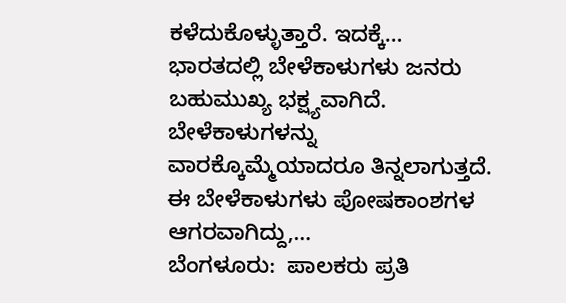ಕಳೆದುಕೊಳ್ಳುತ್ತಾರೆ. ಇದಕ್ಕೆ…
ಭಾರತದಲ್ಲಿ ಬೇಳೆಕಾಳುಗಳು ಜನರು ಬಹುಮುಖ್ಯ ಭಕ್ಷ್ಯವಾಗಿದೆ. ಬೇಳೆಕಾಳುಗಳನ್ನು ವಾರಕ್ಕೊಮ್ಮೆಯಾದರೂ ತಿನ್ನಲಾಗುತ್ತದೆ. ಈ ಬೇಳೆಕಾಳುಗಳು ಪೋಷಕಾಂಶಗಳ ಆಗರವಾಗಿದ್ದು,…
ಬೆಂಗಳೂರು:  ಪಾಲಕರು ಪ್ರತಿ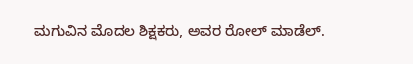ಮಗುವಿನ ಮೊದಲ ಶಿಕ್ಷಕರು, ಅವರ ರೋಲ್ ಮಾಡೆಲ್.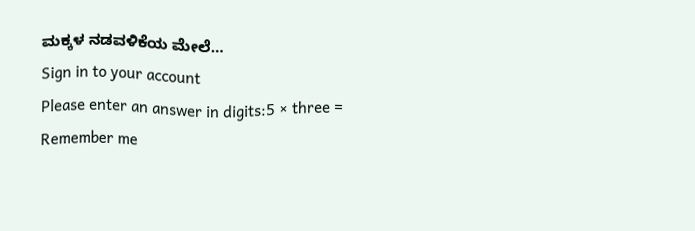ಮಕ್ಕಳ ನಡವಳಿಕೆಯ ಮೇಲೆ…
Sign in to your account
Please enter an answer in digits:5 × three =
Remember me